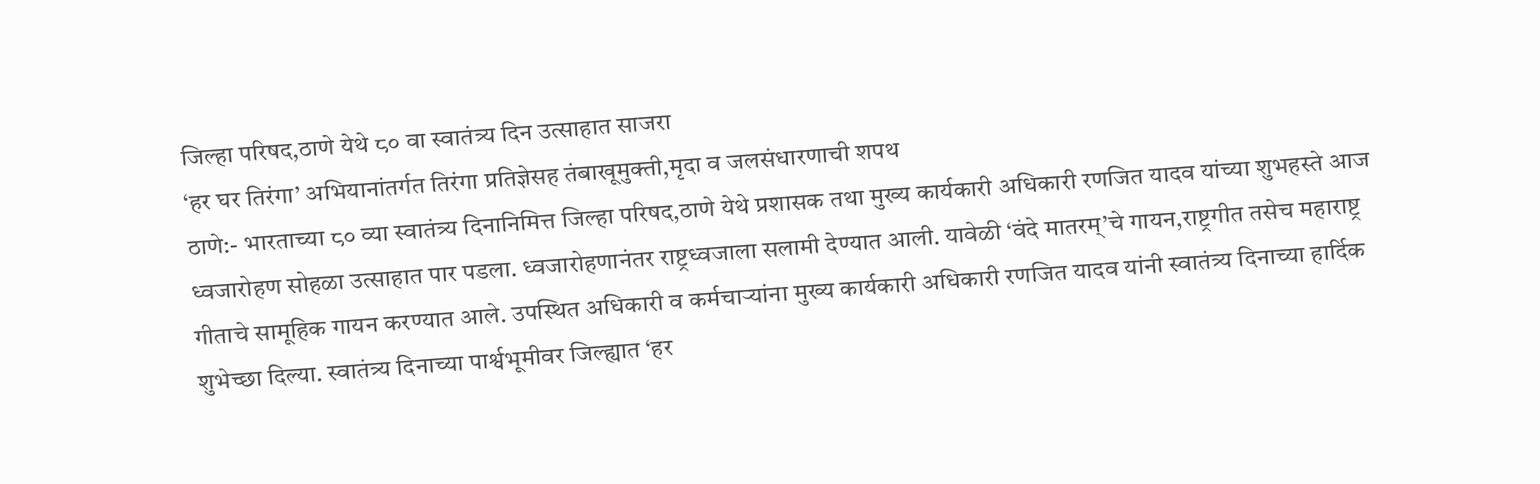जिल्हा परिषद,ठाणे येथे ८० वा स्वातंत्र्य दिन उत्साहात साजरा
‘हर घर तिरंगा’ अभियानांतर्गत तिरंगा प्रतिज्ञेसह तंबाखूमुक्ती,मृदा व जलसंधारणाची शपथ
ठाणे:- भारताच्या ८० व्या स्वातंत्र्य दिनानिमित्त जिल्हा परिषद,ठाणे येथे प्रशासक तथा मुख्य कार्यकारी अधिकारी रणजित यादव यांच्या शुभहस्ते आज ध्वजारोहण सोहळा उत्साहात पार पडला. ध्वजारोहणानंतर राष्ट्रध्वजाला सलामी देण्यात आली. यावेळी ‘वंदे मातरम्’चे गायन,राष्ट्रगीत तसेच महाराष्ट्र गीताचे सामूहिक गायन करण्यात आले. उपस्थित अधिकारी व कर्मचाऱ्यांना मुख्य कार्यकारी अधिकारी रणजित यादव यांनी स्वातंत्र्य दिनाच्या हार्दिक शुभेच्छा दिल्या. स्वातंत्र्य दिनाच्या पार्श्वभूमीवर जिल्ह्यात ‘हर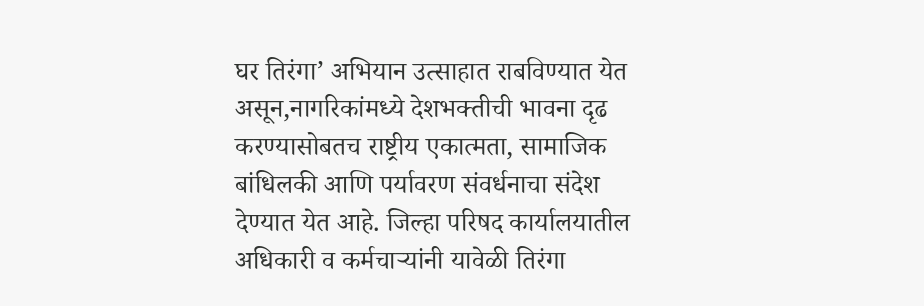घर तिरंगा’ अभियान उत्साहात राबविण्यात येत असून,नागरिकांमध्ये देशभक्तीची भावना दृढ करण्यासोबतच राष्ट्रीय एकात्मता, सामाजिक बांधिलकी आणि पर्यावरण संवर्धनाचा संदेश देण्यात येत आहे. जिल्हा परिषद कार्यालयातील अधिकारी व कर्मचाऱ्यांनी यावेळी तिरंगा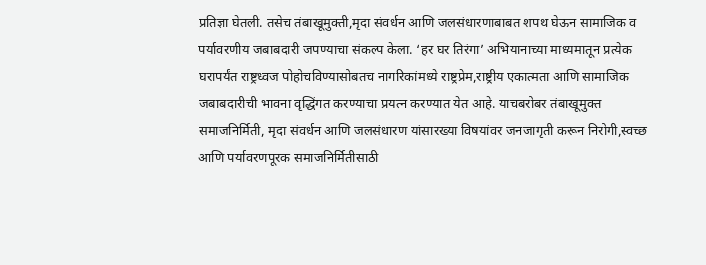प्रतिज्ञा घेतली. तसेच तंबाखूमुक्ती,मृदा संवर्धन आणि जलसंधारणाबाबत शपथ घेऊन सामाजिक व पर्यावरणीय जबाबदारी जपण्याचा संकल्प केला. ‘हर घर तिरंगा’ अभियानाच्या माध्यमातून प्रत्येक घरापर्यंत राष्ट्रध्वज पोहोचविण्यासोबतच नागरिकांमध्ये राष्ट्रप्रेम,राष्ट्रीय एकात्मता आणि सामाजिक जबाबदारीची भावना वृद्धिंगत करण्याचा प्रयत्न करण्यात येत आहे. याचबरोबर तंबाखूमुक्त समाजनिर्मिती, मृदा संवर्धन आणि जलसंधारण यांसारख्या विषयांवर जनजागृती करून निरोगी,स्वच्छ आणि पर्यावरणपूरक समाजनिर्मितीसाठी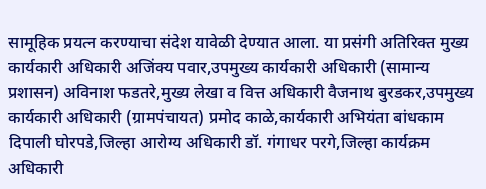सामूहिक प्रयत्न करण्याचा संदेश यावेळी देण्यात आला. या प्रसंगी अतिरिक्त मुख्य कार्यकारी अधिकारी अजिंक्य पवार,उपमुख्य कार्यकारी अधिकारी (सामान्य प्रशासन) अविनाश फडतरे,मुख्य लेखा व वित्त अधिकारी वैजनाथ बुरडकर,उपमुख्य कार्यकारी अधिकारी (ग्रामपंचायत) प्रमोद काळे,कार्यकारी अभियंता बांधकाम दिपाली घोरपडे,जिल्हा आरोग्य अधिकारी डॉ. गंगाधर परगे,जिल्हा कार्यक्रम अधिकारी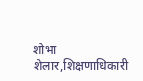शोभा शेलार,शिक्षणाधिकारी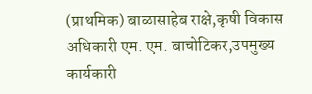(प्राथमिक) बाळासाहेब राक्षे,कृषी विकास अधिकारी एम. एम. बाचोटिकर,उपमुख्य कार्यकारी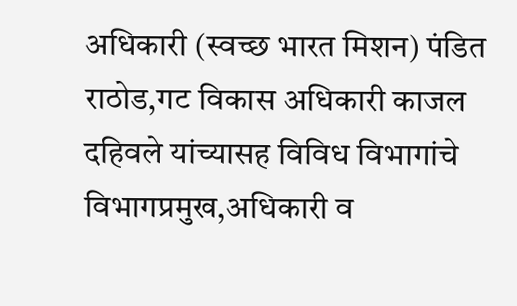अधिकारी (स्वच्छ भारत मिशन) पंडित राठोड,गट विकास अधिकारी काजल दहिवले यांच्यासह विविध विभागांचे विभागप्रमुख,अधिकारी व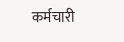कर्मचारी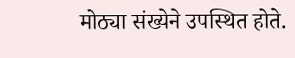मोठ्या संख्येने उपस्थित होते.